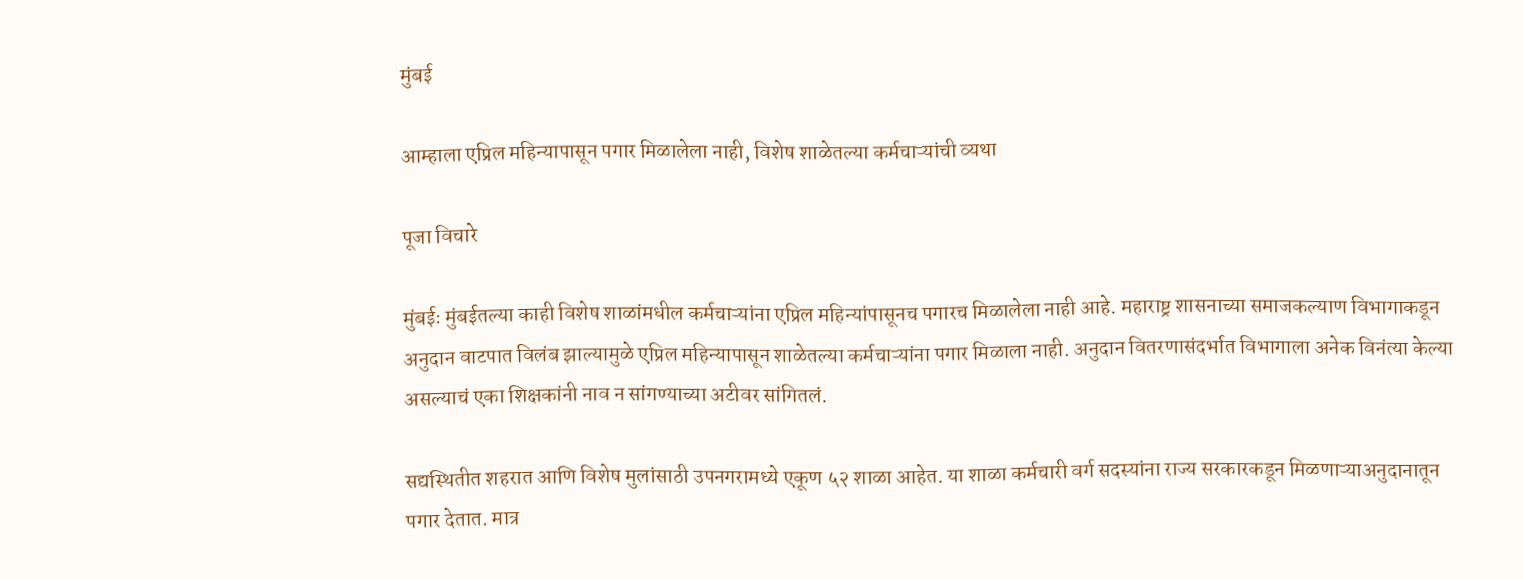मुंबई

आम्हाला एप्रिल महिन्यापासून पगार मिळालेला नाही, विशेष शाळेतल्या कर्मचाऱ्यांची व्यथा

पूजा विचारे

मुंबईः मुंबईतल्या काही विशेष शाळांमधील कर्मचाऱ्यांना एप्रिल महिन्यांपासूनच पगारच मिळालेला नाही आहे. महाराष्ट्र शासनाच्या समाजकल्याण विभागाकडून अनुदान वाटपात विलंब झाल्यामुळे एप्रिल महिन्यापासून शाळेतल्या कर्मचाऱ्यांना पगार मिळाला नाही. अनुदान वितरणासंदर्भात विभागाला अनेक विनंत्या केल्या असल्याचं एका शिक्षकांनी नाव न सांगण्याच्या अटीवर सांगितलं.

सद्यस्थितीत शहरात आणि विशेष मुलांसाठी उपनगरामध्ये एकूण ५२ शाळा आहेत. या शाळा कर्मचारी वर्ग सदस्यांना राज्य सरकारकडून मिळणाऱ्याअनुदानातून पगार देतात. मात्र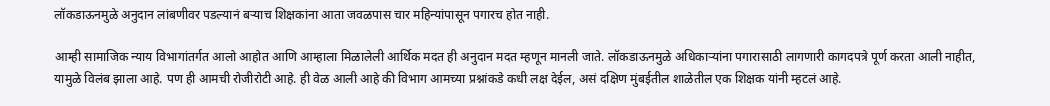लॉकडाऊनमुळे अनुदान लांबणीवर पडल्यानं बर्‍याच शिक्षकांना आता जवळपास चार महिन्यांपासून पगारच होत नाही.

आम्ही सामाजिक न्याय विभागांतर्गत आलो आहोत आणि आम्हाला मिळालेली आर्थिक मदत ही अनुदान मदत म्हणून मानली जाते. लॉकडाऊनमुळे अधिकाऱ्यांना पगारासाठी लागणारी कागदपत्रे पूर्ण करता आली नाहीत, यामुळे विलंब झाला आहे. पण ही आमची रोजीरोटी आहे. ही वेळ आली आहे की विभाग आमच्या प्रश्नांकडे कधी लक्ष देईल, असं दक्षिण मुंबईतील शाळेतील एक शिक्षक यांनी म्हटलं आहे.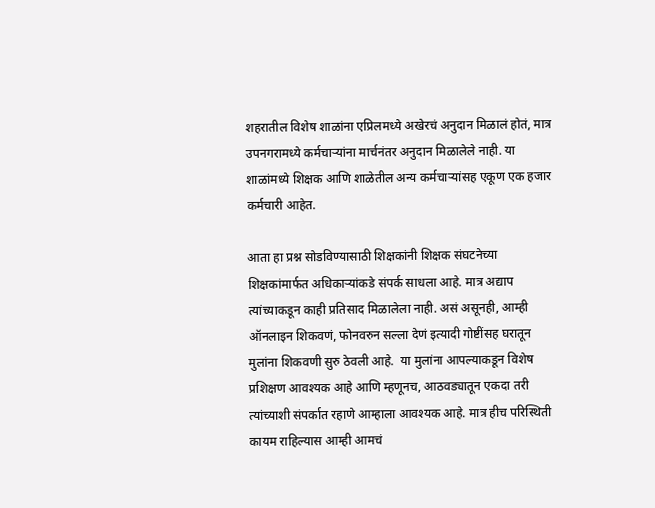शहरातील विशेष शाळांना एप्रिलमध्ये अखेरचं अनुदान मिळालं होतं, मात्र उपनगरामध्ये कर्मचाऱ्यांना मार्चनंतर अनुदान मिळालेले नाही. या शाळांमध्ये शिक्षक आणि शाळेतील अन्य कर्मचाऱ्यांसह एकूण एक हजार कर्मचारी आहेत.

आता हा प्रश्न सोडविण्यासाठी शिक्षकांनी शिक्षक संघटनेच्या शिक्षकांमार्फत अधिकाऱ्यांकडे संपर्क साधला आहे. मात्र अद्याप त्यांच्याकडून काही प्रतिसाद मिळालेला नाही. असं असूनही, आम्ही ऑनलाइन शिकवणं, फोनवरुन सल्ला देणं इत्यादी गोष्टींसह घरातून मुलांना शिकवणी सुरु ठेवली आहे.  या मुलांना आपल्याकडून विशेष प्रशिक्षण आवश्यक आहे आणि म्हणूनच, आठवड्यातून एकदा तरी त्यांच्याशी संपर्कात रहाणे आम्हाला आवश्यक आहे. मात्र हीच परिस्थिती कायम राहिल्यास आम्ही आमचं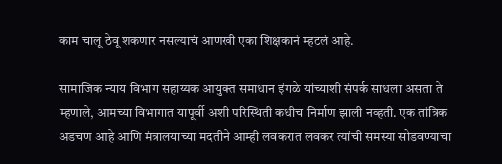काम चालू ठेवू शकणार नसल्याचं आणखी एका शिक्षकानं म्हटलं आहे.

सामाजिक न्याय विभाग सहाय्यक आयुक्त समाधान इंगळे यांच्याशी संपर्क साधला असता ते म्हणाले, आमच्या विभागात यापूर्वी अशी परिस्थिती कधीच निर्माण झाली नव्हती. एक तांत्रिक अडचण आहे आणि मंत्रालयाच्या मदतीने आम्ही लवकरात लवकर त्यांची समस्या सोडवण्याचा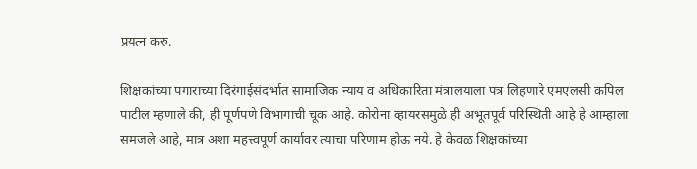प्रयत्न करु.

शिक्षकांच्या पगाराच्या दिरंगाईसंदर्भात सामाजिक न्याय व अधिकारिता मंत्रालयाला पत्र लिहणारे एमएलसी कपिल पाटील म्हणाले की, ही पूर्णपणे विभागाची चूक आहे. कोरोना व्हायरसमुळे ही अभूतपूर्व परिस्थिती आहे हे आम्हाला समजले आहे, मात्र अशा महत्त्वपूर्ण कार्यावर त्याचा परिणाम होऊ नये. हे केवळ शिक्षकांच्या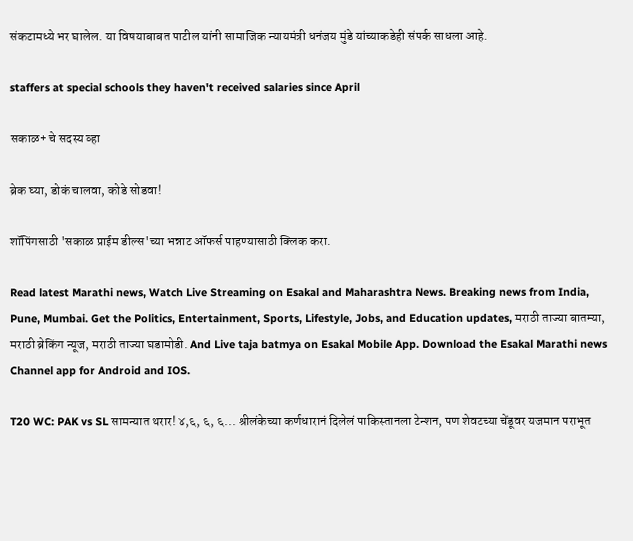संकटामध्ये भर घालेल. या विषयाबाबत पाटील यांनी सामाजिक न्यायमंत्री धनंजय मुंडे यांच्याकडेही संपर्क साधला आहे.

staffers at special schools they haven't received salaries since April

सकाळ+ चे सदस्य व्हा

ब्रेक घ्या, डोकं चालवा, कोडे सोडवा!

शॉपिंगसाठी 'सकाळ प्राईम डील्स'च्या भन्नाट ऑफर्स पाहण्यासाठी क्लिक करा.

Read latest Marathi news, Watch Live Streaming on Esakal and Maharashtra News. Breaking news from India, Pune, Mumbai. Get the Politics, Entertainment, Sports, Lifestyle, Jobs, and Education updates, मराठी ताज्या बातम्या, मराठी ब्रेकिंग न्यूज, मराठी ताज्या घडामोडी. And Live taja batmya on Esakal Mobile App. Download the Esakal Marathi news Channel app for Android and IOS.

T20 WC: PAK vs SL सामन्यात थरार! ४,६, ६, ६... श्रीलंकेच्या कर्णधारानं दिलेलं पाकिस्तानला टेन्शन, पण शेवटच्या चेंडूवर यजमान पराभूत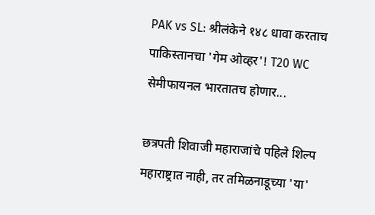PAK vs SL: श्रीलंकेने १४८ धावा करताच पाकिस्तानचा 'गेम ओव्हर'! T20 WC सेमीफायनल भारतातच होणार...

छत्रपती शिवाजी महाराजांचे पहिले शिल्प महाराष्ट्रात नाही, तर तमिळनाडूच्या 'या'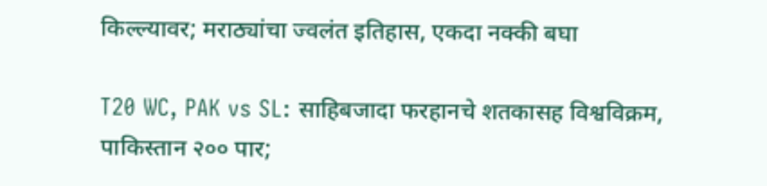किल्ल्यावर; मराठ्यांचा ज्वलंत इतिहास, एकदा नक्की बघा

T20 WC, PAK vs SL: साहिबजादा फरहानचे शतकासह विश्वविक्रम, पाकिस्तान २०० पार;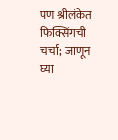पण श्रीलंकेत फिक्सिंगची चर्चा; जाणून घ्या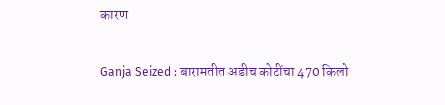कारण

Ganja Seized : बारामतीत अडीच कोटींचा 470 किलो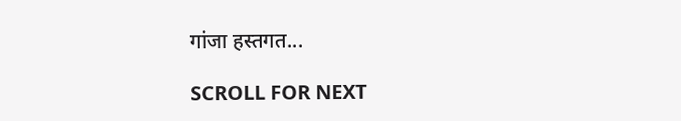गांजा हस्तगत...

SCROLL FOR NEXT